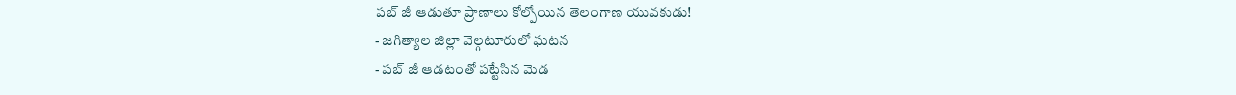పబ్ జీ ఆడుతూ ప్రాణాలు కోల్పోయిన తెలంగాణ యువకుడు!
- జగిత్యాల జిల్లా వెల్గటూరులో ఘటన
- పబ్ జీ ఆడటంతో పట్టేసిన మెడ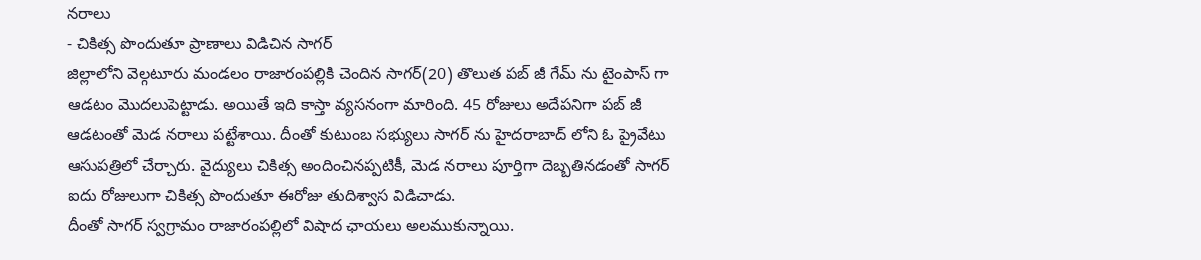నరాలు
- చికిత్స పొందుతూ ప్రాణాలు విడిచిన సాగర్
జిల్లాలోని వెల్గటూరు మండలం రాజారంపల్లికి చెందిన సాగర్(20) తొలుత పబ్ జీ గేమ్ ను టైంపాస్ గా ఆడటం మొదలుపెట్టాడు. అయితే ఇది కాస్తా వ్యసనంగా మారింది. 45 రోజులు అదేపనిగా పబ్ జీ ఆడటంతో మెడ నరాలు పట్టేశాయి. దీంతో కుటుంబ సభ్యులు సాగర్ ను హైదరాబాద్ లోని ఓ ప్రైవేటు ఆసుపత్రిలో చేర్చారు. వైద్యులు చికిత్స అందించినప్పటికీ, మెడ నరాలు పూర్తిగా దెబ్బతినడంతో సాగర్ ఐదు రోజులుగా చికిత్స పొందుతూ ఈరోజు తుదిశ్వాస విడిచాడు.
దీంతో సాగర్ స్వగ్రామం రాజారంపల్లిలో విషాద ఛాయలు అలముకున్నాయి.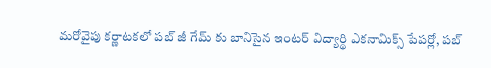మరోవైపు కర్ణాటకలో పబ్ జీ గేమ్ కు బానిసైన ఇంటర్ విద్యార్థి ఎకనామిక్స్ పేపర్లో, పబ్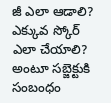జీ ఎలా ఆడాలి? ఎక్కువ స్కోర్ ఎలా చేయాలి? అంటూ సబ్జెక్టుకి సంబంధం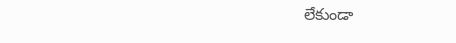లేకుండా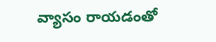వ్యాసం రాయడంతో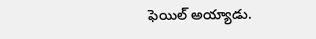ఫెయిల్ అయ్యాడు.